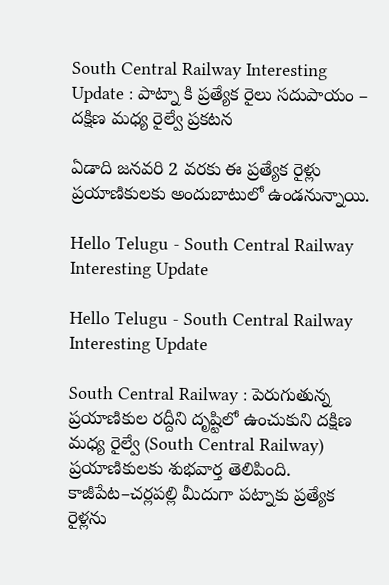South Central Railway Interesting Update : పాట్నా కి ప్రత్యేక రైలు సదుపాయం – దక్షిణ మధ్య రైల్వే ప్రకటన

ఏడాది జనవరి 2 వరకు ఈ ప్రత్యేక రైళ్లు ప్రయాణికులకు అందుబాటులో ఉండనున్నాయి.

Hello Telugu - South Central Railway Interesting Update

Hello Telugu - South Central Railway Interesting Update

South Central Railway : పెరుగుతున్న ప్రయాణికుల రద్దీని దృష్టిలో ఉంచుకుని దక్షిణ మధ్య రైల్వే (South Central Railway) ప్రయాణికులకు శుభవార్త తెలిపింది. కాజీపేట–చర్లపల్లి మీదుగా పట్నాకు ప్రత్యేక రైళ్లను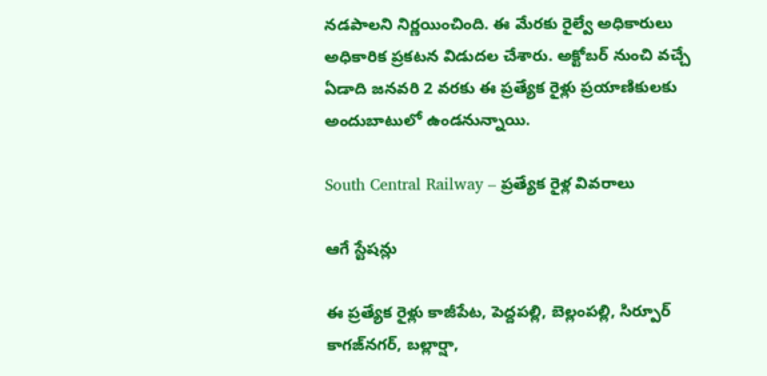నడపాలని నిర్ణయించింది. ఈ మేరకు రైల్వే అధికారులు అధికారిక ప్రకటన విడుదల చేశారు. అక్టోబర్‌ నుంచి వచ్చే ఏడాది జనవరి 2 వరకు ఈ ప్రత్యేక రైళ్లు ప్రయాణికులకు అందుబాటులో ఉండనున్నాయి.

South Central Railway – ప్రత్యేక రైళ్ల వివరాలు

ఆగే స్టేషన్లు

ఈ ప్రత్యేక రైళ్లు కాజీపేట, పెద్దపల్లి, బెల్లంపల్లి, సిర్పూర్ కాగజ్‌నగర్, బల్లార్షా,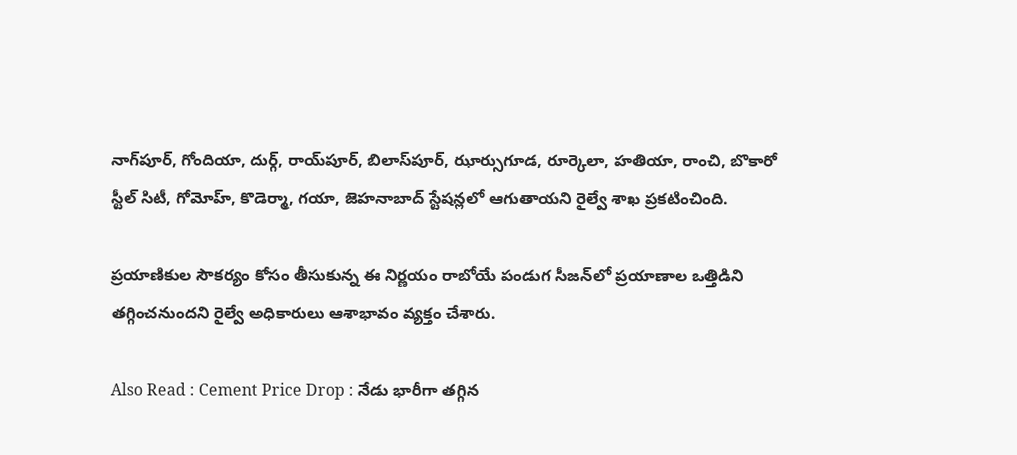నాగ్‌పూర్, గోందియా, దుర్గ్, రాయ్‌పూర్, బిలాస్‌పూర్, ఝార్సుగూడ, రూర్కెలా, హతియా, రాంచి, బొకారో స్టీల్ సిటీ, గోమోహ్, కొడెర్మా, గయా, జెహనాబాద్ స్టేషన్లలో ఆగుతాయని రైల్వే శాఖ ప్రకటించింది.

ప్రయాణికుల సౌకర్యం కోసం తీసుకున్న ఈ నిర్ణయం రాబోయే పండుగ సీజన్‌లో ప్రయాణాల ఒత్తిడిని తగ్గించనుందని రైల్వే అధికారులు ఆశాభావం వ్యక్తం చేశారు.

Also Read : Cement Price Drop : నేడు భారీగా తగ్గిన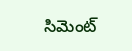సిమెంట్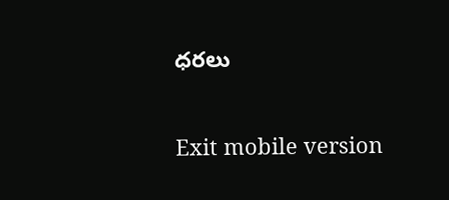ధరలు

Exit mobile version